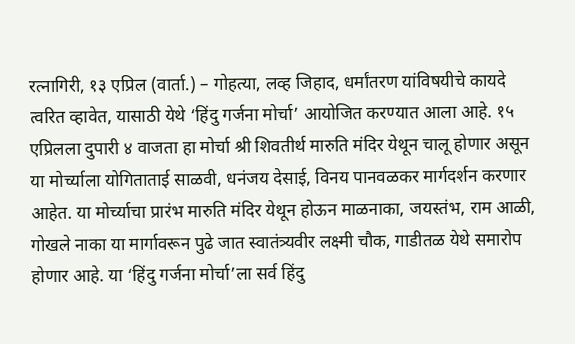रत्नागिरी, १३ एप्रिल (वार्ता.) – गोहत्या, लव्ह जिहाद, धर्मांतरण यांविषयीचे कायदे त्वरित व्हावेत, यासाठी येथे ‘हिंदु गर्जना मोर्चा’ आयोजित करण्यात आला आहे. १५ एप्रिलला दुपारी ४ वाजता हा मोर्चा श्री शिवतीर्थ मारुति मंदिर येथून चालू होणार असून या मोर्च्याला योगिताताई साळवी, धनंजय देसाई, विनय पानवळकर मार्गदर्शन करणार आहेत. या मोर्च्याचा प्रारंभ मारुति मंदिर येथून होऊन माळनाका, जयस्तंभ, राम आळी, गोखले नाका या मार्गावरून पुढे जात स्वातंत्र्यवीर लक्ष्मी चौक, गाडीतळ येथे समारोप होणार आहे. या ‘हिंदु गर्जना मोर्चा’ला सर्व हिंदु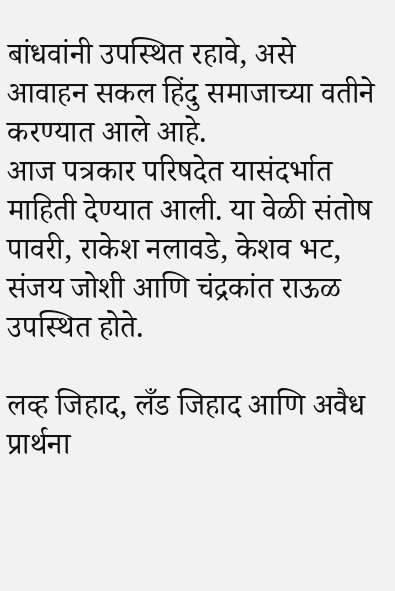बांधवांनी उपस्थित रहावे, असे आवाहन सकल हिंदु समाजाच्या वतीने करण्यात आले आहे.
आज पत्रकार परिषदेत यासंदर्भात माहिती देण्यात आली. या वेळी संतोष पावरी, राकेश नलावडे, केशव भट, संजय जोशी आणि चंद्रकांत राऊळ उपस्थित होते.

लव्ह जिहाद, लँड जिहाद आणि अवैध प्रार्थना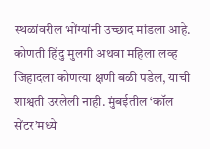स्थळांवरील भोंग्यांनी उच्छाद मांडला आहे. कोणती हिंदु मुलगी अथवा महिला लव्ह जिहादला कोणत्या क्षणी बळी पडेल, याची शाश्वती उरलेली नाही. मुंबईतील ‘कॉल सेंटर’मध्ये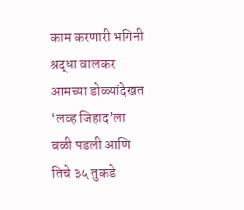काम करणारी भगिनी श्रद्धा वालकर आमच्या डोळ्यांदेखत ‘लव्ह जिहाद’ला बळी पडली आणि तिचे ३५ तुकडे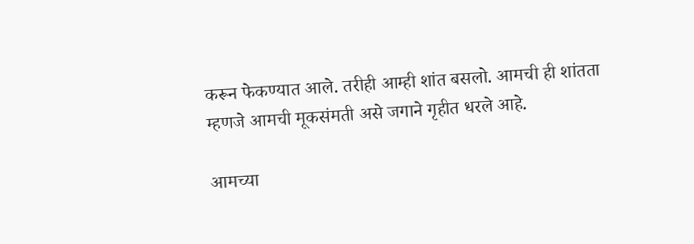करून फेकण्यात आले. तरीही आम्ही शांत बसलो. आमची ही शांतता म्हणजे आमची मूकसंमती असे जगाने गृहीत धरले आहे.

आमच्या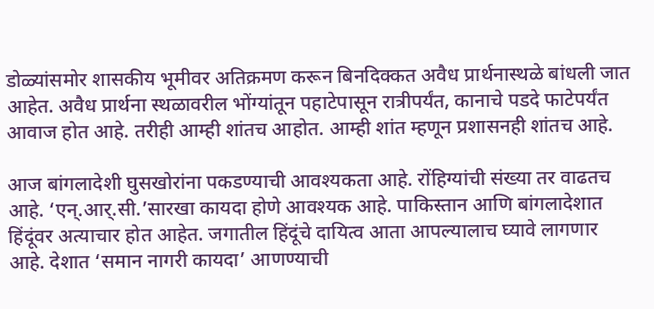डोळ्यांसमोर शासकीय भूमीवर अतिक्रमण करून बिनदिक्कत अवैध प्रार्थनास्थळे बांधली जात आहेत. अवैध प्रार्थना स्थळावरील भोंग्यांतून पहाटेपासून रात्रीपर्यंत, कानाचे पडदे फाटेपर्यंत आवाज होत आहे. तरीही आम्ही शांतच आहोत. आम्ही शांत म्हणून प्रशासनही शांतच आहे.

आज बांगलादेशी घुसखोरांना पकडण्याची आवश्यकता आहे. रोंहिग्यांची संख्या तर वाढतच आहे. ‘एन्.आर्.सी.’सारखा कायदा होणे आवश्यक आहे. पाकिस्तान आणि बांगलादेशात हिंदूंवर अत्याचार होत आहेत. जगातील हिंदूंचे दायित्व आता आपल्यालाच घ्यावे लागणार आहे. देशात ‘समान नागरी कायदा’ आणण्याची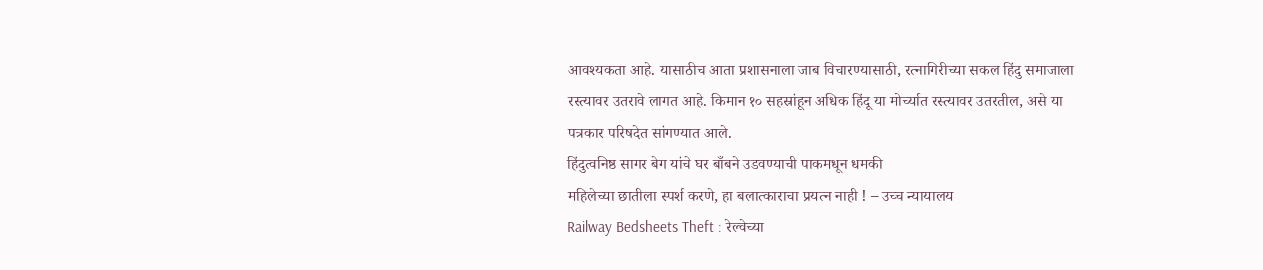आवश्यकता आहे. यासाठीच आता प्रशासनाला जाब विचारण्यासाठी, रत्नागिरीच्या सकल हिंदु समाजाला रस्त्यावर उतरावे लागत आहे. किमान १० सहस्रांहून अधिक हिंदू या मोर्च्यात रस्त्यावर उतरतील, असे या पत्रकार परिषदेत सांगण्यात आले.
हिंदुत्वनिष्ठ सागर बेग यांचे घर बाँबने उडवण्याची पाकमधून धमकी
महिलेच्या छातीला स्पर्श करणे, हा बलात्काराचा प्रयत्न नाही ! – उच्च न्यायालय
Railway Bedsheets Theft : रेल्वेच्या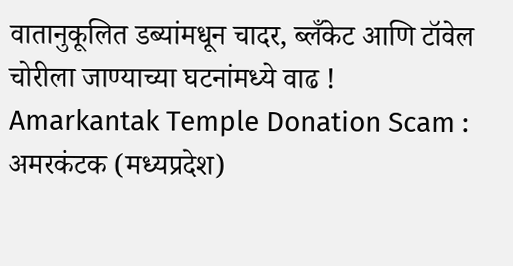वातानुकूलित डब्यांमधून चादर, ब्लँकेट आणि टॉवेल चोरीला जाण्याच्या घटनांमध्ये वाढ !
Amarkantak Temple Donation Scam : अमरकंटक (मध्यप्रदेश)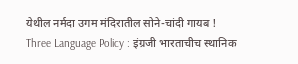येथील नर्मदा उगम मंदिरातील सोने-चांदी गायब !
Three Language Policy : इंग्रजी भारताचीच स्थानिक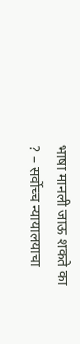भाषा मानली जाऊ शकते का ? – सर्वोच्च न्यायालयाचा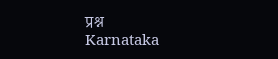प्रश्न
Karnataka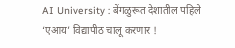AI University : बेंगळुरूत देशातील पहिले ‘एआय’ विद्यापीठ चालू करणार !